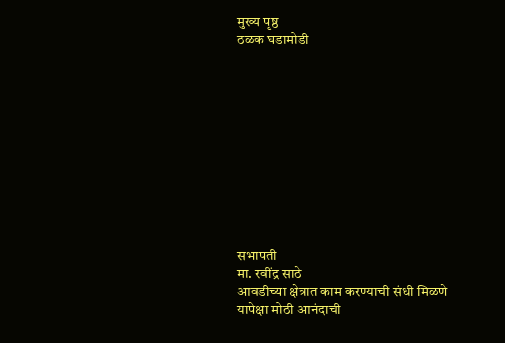मुख्य पृष्ठ
ठळक घडामोडी











सभापती
मा. रवींद्र साठे
आवडीच्या क्षेत्रात काम करण्याची संधी मिळणे यापेक्षा मोठी आनंदाची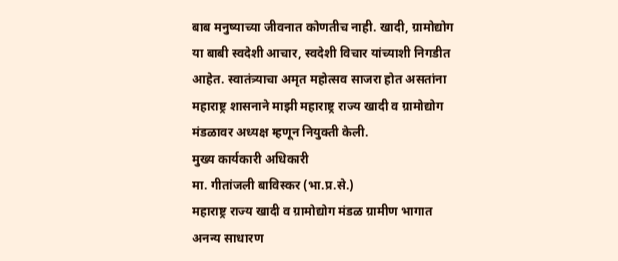बाब मनुष्याच्या जीवनात कोणतीच नाही. खादी, ग्रामोद्योग या बाबी स्वदेशी आचार, स्वदेशी विचार यांच्याशी निगडीत आहेत. स्वातंत्र्याचा अमृत महोत्सव साजरा होत असतांना महाराष्ट्र शासनाने माझी महाराष्ट्र राज्य खादी व ग्रामोद्योग मंडळावर अध्यक्ष म्हणून नियुक्ती केली.
मुख्य कार्यकारी अधिकारी
मा. गीतांजली बाविस्कर (भा.प्र.से.)
महाराष्ट्र राज्य खादी व ग्रामोद्योग मंडळ ग्रामीण भागात अनन्य साधारण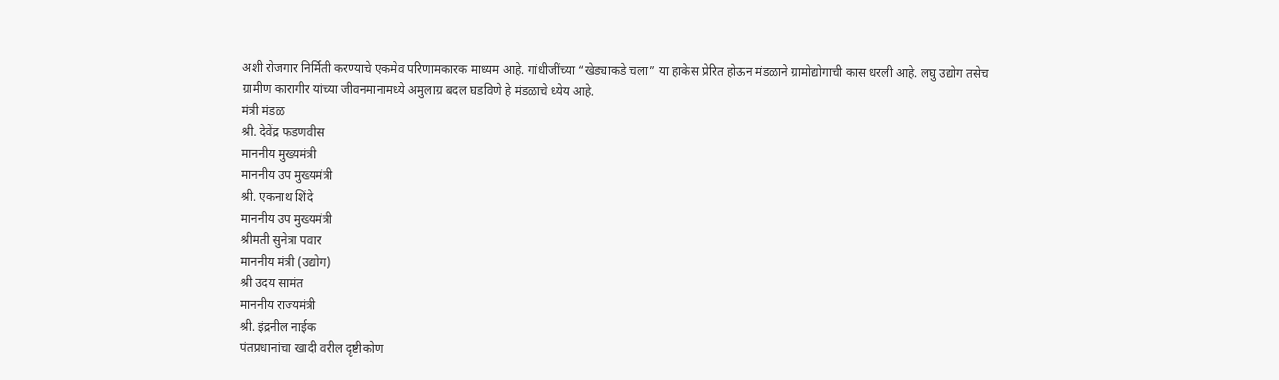अशी रोजगार निर्मिती करण्याचे एकमेव परिणामकारक माध्यम आहे. गांधीजींच्या “खेड्याकडे चला” या हाकेस प्रेरित होऊन मंडळाने ग्रामोद्योगाची कास धरली आहे. लघु उद्योग तसेच ग्रामीण कारागीर यांच्या जीवनमानामध्ये अमुलाग्र बदल घडविणे हे मंडळाचे ध्येय आहे.
मंत्री मंडळ
श्री. देवेंद्र फडणवीस
माननीय मुख्यमंत्री
माननीय उप मुख्यमंत्री
श्री. एकनाथ शिंदे
माननीय उप मुख्यमंत्री
श्रीमती सुनेत्रा पवार
माननीय मंत्री (उद्योग)
श्री उदय सामंत
माननीय राज्यमंत्री
श्री. इंद्रनील नाईक
पंतप्रधानांचा खादी वरील दृष्टीकोण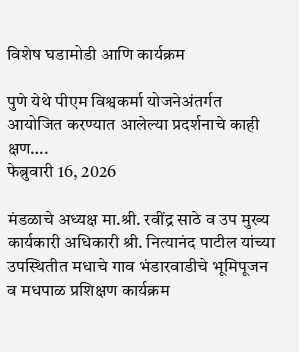विशेष घडामोडी आणि कार्यक्रम

पुणे येथे पीएम विश्वकर्मा योजनेअंतर्गत आयोजित करण्यात आलेल्या प्रदर्शनाचे काही क्षण….
फेब्रुवारी 16, 2026

मंडळाचे अध्यक्ष मा.श्री. रवींद्र साठे व उप मुख्य कार्यकारी अधिकारी श्री. नित्यानंद पाटील यांच्या उपस्थितीत मधाचे गाव भंडारवाडीचे भूमिपूजन व मधपाळ प्रशिक्षण कार्यक्रम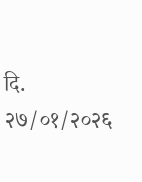दि. २७/०१/२०२६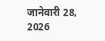जानेवारी 28, 2026